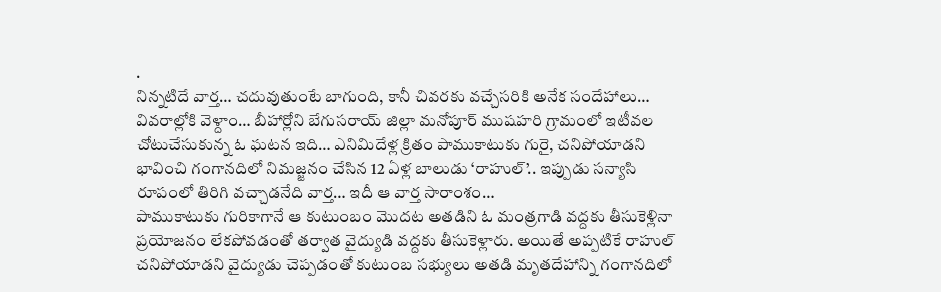.
నిన్నటిదే వార్త… చదువుతుంటే బాగుంది, కానీ చివరకు వచ్చేసరికి అనేక సందేహాలు… వివరాల్లోకి వెళ్దాం… బీహార్లోని బేగుసరాయ్ జిల్లా మనోపూర్ ముషహరి గ్రామంలో ఇటీవల చోటుచేసుకున్న ఓ ఘటన ఇది… ఎనిమిదేళ్ల క్రితం పాముకాటుకు గురై, చనిపోయాడని భావించి గంగానదిలో నిమజ్జనం చేసిన 12 ఏళ్ల బాలుడు ‘రాహుల్’.. ఇప్పుడు సన్యాసి రూపంలో తిరిగి వచ్చాడనేది వార్త… ఇదీ ఆ వార్త సారాంశం…
పాముకాటుకు గురికాగానే ఆ కుటుంబం మొదట అతడిని ఓ మంత్రగాడి వద్దకు తీసుకెళ్లినా ప్రయోజనం లేకపోవడంతో తర్వాత వైద్యుడి వద్దకు తీసుకెళ్లారు. అయితే అప్పటికే రాహుల్ చనిపోయాడని వైద్యుడు చెప్పడంతో కుటుంబ సభ్యులు అతడి మృతదేహాన్ని గంగానదిలో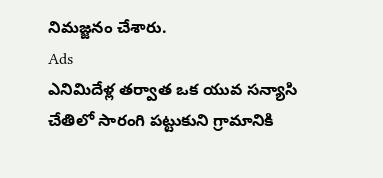నిమజ్జనం చేశారు.
Ads
ఎనిమిదేళ్ల తర్వాత ఒక యువ సన్యాసి చేతిలో సారంగి పట్టుకుని గ్రామానికి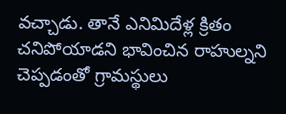వచ్చాడు. తానే ఎనిమిదేళ్ల క్రితం చనిపోయాడని భావించిన రాహుల్నని చెప్పడంతో గ్రామస్థులు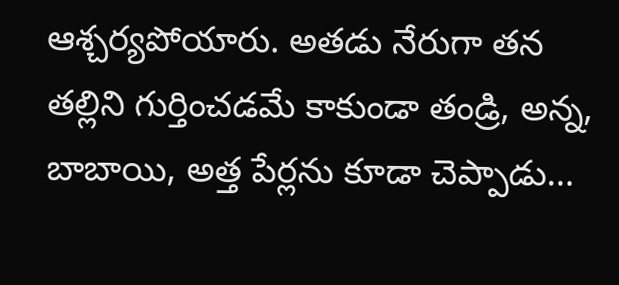ఆశ్చర్యపోయారు. అతడు నేరుగా తన తల్లిని గుర్తించడమే కాకుండా తండ్రి, అన్న, బాబాయి, అత్త పేర్లను కూడా చెప్పాడు…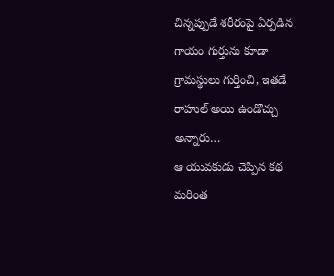చిన్నప్పుడే శరీరంపై ఏర్పడిన గాయం గుర్తును కూడా గ్రామస్థులు గుర్తించి, ఇతడే రాహుల్ అయి ఉండొచ్చు అన్నారు…
ఆ యువకుడు చెప్పిన కథ మరింత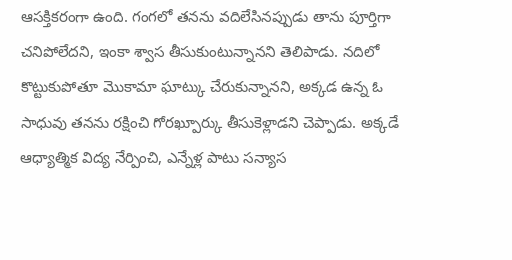ఆసక్తికరంగా ఉంది. గంగలో తనను వదిలేసినప్పుడు తాను పూర్తిగా చనిపోలేదని, ఇంకా శ్వాస తీసుకుంటున్నానని తెలిపాడు. నదిలో కొట్టుకుపోతూ మొకామా ఘాట్కు చేరుకున్నానని, అక్కడ ఉన్న ఓ సాధువు తనను రక్షించి గోరఖ్పూర్కు తీసుకెళ్లాడని చెప్పాడు. అక్కడే ఆధ్యాత్మిక విద్య నేర్పించి, ఎన్నేళ్ల పాటు సన్యాస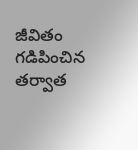జీవితం గడిపించిన తర్వాత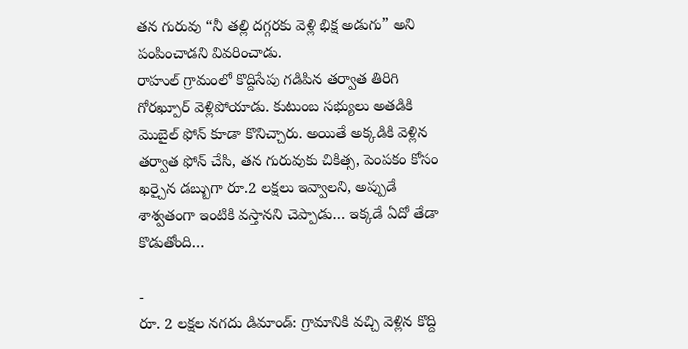తన గురువు “నీ తల్లి దగ్గరకు వెళ్లి భిక్ష అడుగు” అని పంపించాడని వివరించాడు.
రాహుల్ గ్రామంలో కొద్దిసేపు గడిపిన తర్వాత తిరిగి గోరఖ్పూర్ వెళ్లిపోయాడు. కుటుంబ సభ్యులు అతడికి మొబైల్ ఫోన్ కూడా కొనిచ్చారు. అయితే అక్కడికి వెళ్లిన తర్వాత ఫోన్ చేసి, తన గురువుకు చికిత్స, పెంపకం కోసం ఖర్చైన డబ్బుగా రూ.2 లక్షలు ఇవ్వాలని, అప్పుడే శాశ్వతంగా ఇంటికి వస్తానని చెప్పాడు… ఇక్కడే ఏదో తేడా కొడుతోంది…

-
రూ. 2 లక్షల నగదు డిమాండ్: గ్రామానికి వచ్చి వెళ్లిన కొద్ది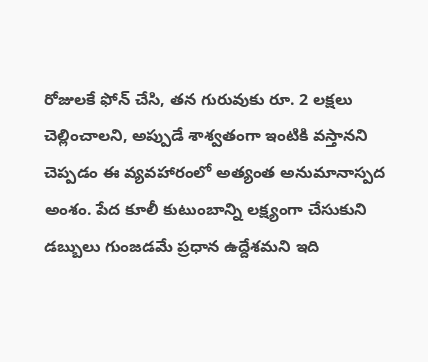రోజులకే ఫోన్ చేసి, తన గురువుకు రూ. 2 లక్షలు చెల్లించాలని, అప్పుడే శాశ్వతంగా ఇంటికి వస్తానని చెప్పడం ఈ వ్యవహారంలో అత్యంత అనుమానాస్పద అంశం. పేద కూలీ కుటుంబాన్ని లక్ష్యంగా చేసుకుని డబ్బులు గుంజడమే ప్రధాన ఉద్దేశమని ఇది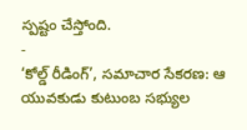స్పష్టం చేస్తోంది.
-
‘కోల్డ్ రీడింగ్’, సమాచార సేకరణ: ఆ యువకుడు కుటుంబ సభ్యుల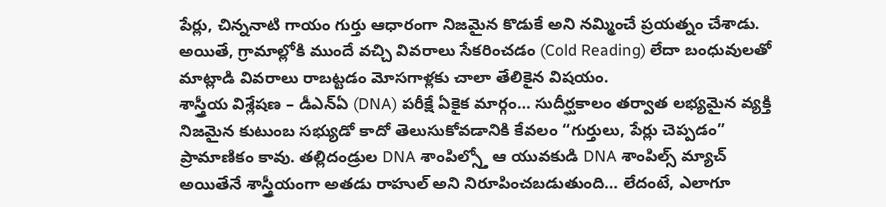పేర్లు, చిన్ననాటి గాయం గుర్తు ఆధారంగా నిజమైన కొడుకే అని నమ్మించే ప్రయత్నం చేశాడు. అయితే, గ్రామాల్లోకి ముందే వచ్చి వివరాలు సేకరించడం (Cold Reading) లేదా బంధువులతో మాట్లాడి వివరాలు రాబట్టడం మోసగాళ్లకు చాలా తేలికైన విషయం.
శాస్త్రీయ విశ్లేషణ – డీఎన్ఏ (DNA) పరీక్షే ఏకైక మార్గం… సుదీర్ఘకాలం తర్వాత లభ్యమైన వ్యక్తి నిజమైన కుటుంబ సభ్యుడో కాదో తెలుసుకోవడానికి కేవలం “గుర్తులు, పేర్లు చెప్పడం” ప్రామాణికం కావు. తల్లిదండ్రుల DNA శాంపిల్స్తో ఆ యువకుడి DNA శాంపిల్స్ మ్యాచ్ అయితేనే శాస్త్రీయంగా అతడు రాహుల్ అని నిరూపించబడుతుంది… లేదంటే, ఎలాగూ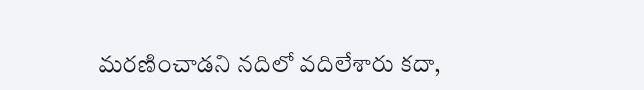మరణించాడని నదిలో వదిలేశారు కదా,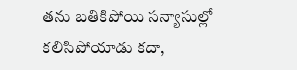తను బతికిపోయి సన్యాసుల్లో కలిసిపోయాడు కదా,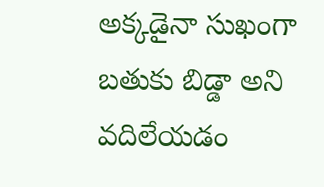అక్కడైనా సుఖంగా బతుకు బిడ్డా అని వదిలేయడం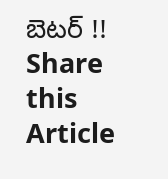బెటర్ !!
Share this Article